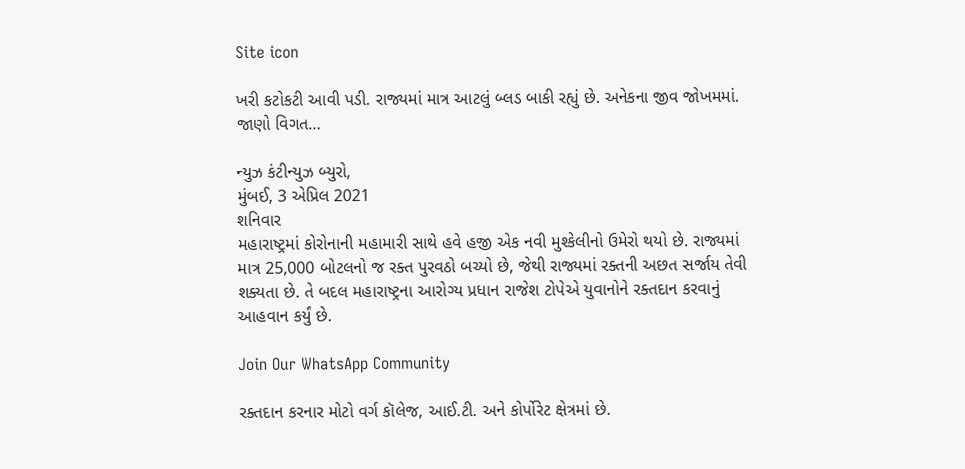Site icon

ખરી કટોકટી આવી પડી. રાજ્યમાં માત્ર આટલું બ્લડ બાકી રહ્યું છે. અનેકના જીવ જોખમમાં. જાણો વિગત…

ન્યુઝ કંટીન્યુઝ બ્યુરો,
મુંબઈ, 3 એપ્રિલ 2021
શનિવાર
મહારાષ્ટ્રમાં કોરોનાની મહામારી સાથે હવે હજી એક નવી મુશ્કેલીનો ઉમેરો થયો છે. રાજ્યમાં માત્ર 25,000 બોટલનો જ રક્ત પુરવઠો બચ્યો છે, જેથી રાજ્યમાં રક્તની અછત સર્જાય તેવી શક્યતા છે. તે બદલ મહારાષ્ટ્રના આરોગ્ય પ્રધાન રાજેશ ટોપેએ યુવાનોને રક્તદાન કરવાનું આહવાન કર્યું છે.

Join Our WhatsApp Community

રક્તદાન કરનાર મોટો વર્ગ કૉલેજ, આઈ.ટી. અને કોર્પોરેટ ક્ષેત્રમાં છે.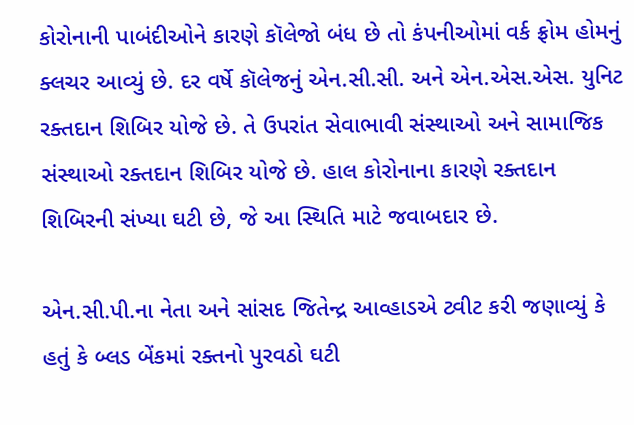કોરોનાની પાબંદીઓને કારણે કૉલેજો બંધ છે તો કંપનીઓમાં વર્ક ફ્રોમ હોમનું ક્લચર આવ્યું છે. દર વર્ષે કૉલેજનું એન.સી.સી. અને એન.એસ.એસ. યુનિટ રક્તદાન શિબિર યોજે છે. તે ઉપરાંત સેવાભાવી સંસ્થાઓ અને સામાજિક સંસ્થાઓ રક્તદાન શિબિર યોજે છે. હાલ કોરોનાના કારણે રક્તદાન શિબિરની સંખ્યા ઘટી છે, જે આ સ્થિતિ માટે જવાબદાર છે.

એન.સી.પી.ના નેતા અને સાંસદ જિતેન્દ્ર આવ્હાડએ ટ્વીટ કરી જણાવ્યું કે હતું કે બ્લડ બેંકમાં રક્તનો પુરવઠો ઘટી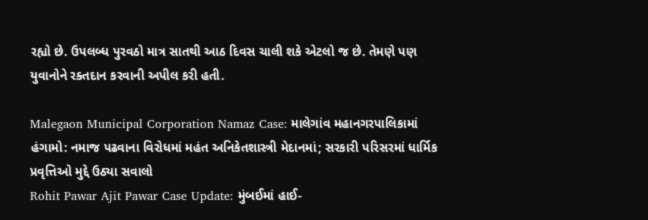રહ્યો છે. ઉપલબ્ધ પુરવઠો માત્ર સાતથી આઠ દિવસ ચાલી શકે એટલો જ છે. તેમણે પણ યુવાનોને રક્તદાન કરવાની અપીલ કરી હતી.

Malegaon Municipal Corporation Namaz Case: માલેગાંવ મહાનગરપાલિકામાં હંગામો: નમાજ પઢવાના વિરોધમાં મહંત અનિકેતશાસ્ત્રી મેદાનમાં; સરકારી પરિસરમાં ધાર્મિક પ્રવૃત્તિઓ મુદ્દે ઉઠ્યા સવાલો
Rohit Pawar Ajit Pawar Case Update: મુંબઈમાં હાઈ-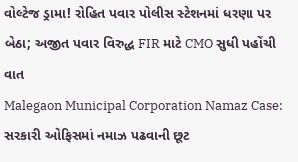વોલ્ટેજ ડ્રામા! રોહિત પવાર પોલીસ સ્ટેશનમાં ધરણા પર બેઠા; અજીત પવાર વિરુદ્ધ FIR માટે CMO સુધી પહોંચી વાત
Malegaon Municipal Corporation Namaz Case: સરકારી ઓફિસમાં નમાઝ પઢવાની છૂટ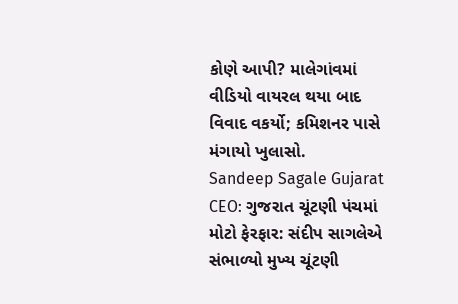કોણે આપી? માલેગાંવમાં વીડિયો વાયરલ થયા બાદ વિવાદ વકર્યો; કમિશનર પાસે મંગાયો ખુલાસો.
Sandeep Sagale Gujarat CEO: ગુજરાત ચૂંટણી પંચમાં મોટો ફેરફાર: સંદીપ સાગલેએ સંભાળ્યો મુખ્ય ચૂંટણી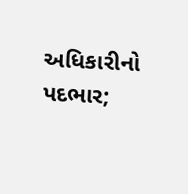અધિકારીનો પદભાર;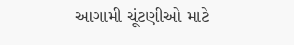આગામી ચૂંટણીઓ માટે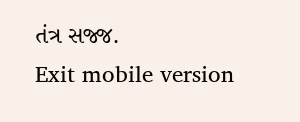તંત્ર સજ્જ.
Exit mobile version